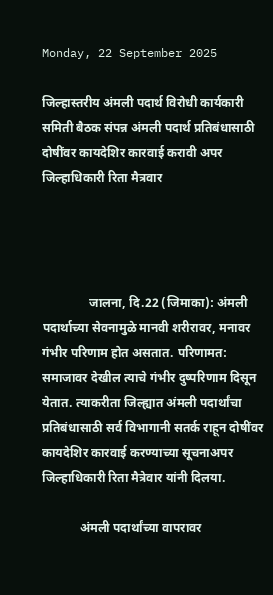Monday, 22 September 2025

जिल्हास्तरीय अंमली पदार्थ विरोधी कार्यकारी समिती बैठक संपन्न अंमली पदार्थ प्रतिबंधासाठी दोषींवर कायदेशिर कारवाई करावी अपर जिल्हाधिकारी रिता मैत्रवार




               जालना, दि.22 (जिमाका): अंमली पदार्थाच्या सेवनामुळे मानवी शरीरावर, मनावर गंभीर परिणाम होत असतात. परिणामत: समाजावर देखील त्याचे गंभीर दुष्परिणाम दिसून येतात. त्याकरीता जिल्ह्यात अंमली पदार्थांचा प्रतिबंधासाठी सर्व विभागानी सतर्क राहून दोषींवर कायदेशिर कारवाई करण्याच्या सूचनाअपर जिल्हाधिकारी रिता मैत्रेवार यांनी दिलया.

            अंमली पदार्थांच्या वापरावर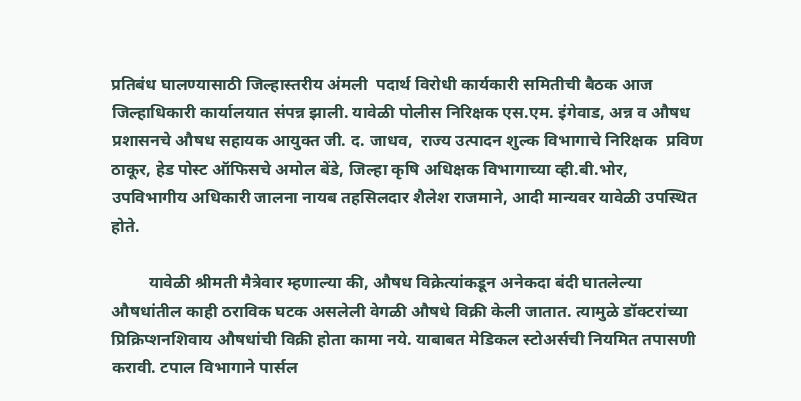प्रतिबंध घालण्यासाठी जिल्हास्तरीय अंमली  पदार्थ विरोधी कार्यकारी समितीची बैठक आज जिल्हाधिकारी कार्यालयात संपन्न झाली. यावेळी पोलीस निरिक्षक एस.एम. इंगेवाड, अन्न व औषध प्रशासनचे औषध सहायक आयुक्त जी. द. जाधव,  राज्य उत्पादन शुल्क विभागाचे निरिक्षक  प्रविण ठाकूर, हेड पोस्ट ऑफिसचे अमोल बेंडे, जिल्हा कृषि अधिक्षक विभागाच्या व्ही.बी.भोर, उपविभागीय अधिकारी जालना नायब तहसिलदार शैलेश राजमाने, आदी मान्यवर यावेळी उपस्थित होते.

         यावेळी श्रीमती मैत्रेवार म्हणाल्या की, औषध विक्रेत्यांकडून अनेकदा बंदी घातलेल्या औषधांतील काही ठराविक घटक असलेली वेगळी औषधे विक्री केली जातात. त्यामुळे डॉक्टरांच्या प्रिक्रिप्शनशिवाय औषधांची विक्री होता कामा नये. याबाबत मेडिकल स्टोअर्सची नियमित तपासणी करावी. टपाल विभागाने पार्सल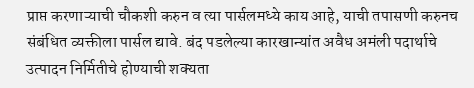प्राप्त करणाऱ्याची चौकशी करुन व त्या पार्सलमध्ये काय आहे, याची तपासणी करुनच संबंधित व्यक्तीला पार्सल द्यावे. बंद पडलेल्या कारखान्यांत अवैध अमंली पदार्थाचे उत्पादन निर्मितीचे होण्याची शक्यता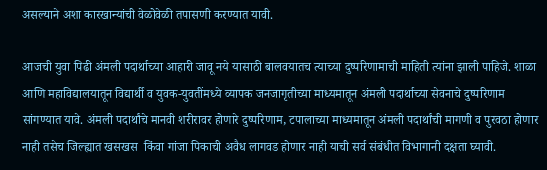असल्याने अशा कारखान्यांची वेळोवेळी तपासणी करण्यात यावी.

आजची युवा पिढी अंमली पदार्थाच्या आहारी जावू नये यासाठी बालवयातच त्याच्या दुष्परिणामाची माहिती त्यांना झाली पाहिजे. शाळा आणि महाविद्यालयातून विद्यार्थी व युवक-युवतींमध्ये व्यापक जनजागृतीच्या माध्यमातून अंमली पदार्थाच्या सेवनाचे दुष्परिणाम सांगण्यात यावे. अंमली पदार्थांचे मानवी शरीरावर होणारे दुष्परिणाम, टपालाच्या माध्यमातून अंमली पदार्थांची मागणी व पुरवठा होणार नाही तसेच जिल्ह्यात खसखस  किंवा गांजा पिकाची अवैध लागवड होणार नाही याची सर्व संबंधीत विभागानी दक्षता घ्यावी.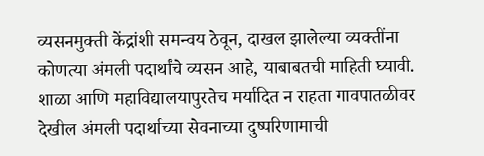व्यसनमुक्ती केंद्रांशी समन्वय ठेवून, दाखल झालेल्या व्यक्तींना कोणत्या अंमली पदार्थांचे व्यसन आहे, याबाबतची माहिती घ्यावी. शाळा आणि महाविद्यालयापुरतेच मर्यादित न राहता गावपातळीवर देखील अंमली पदार्थाच्या सेवनाच्या दुष्परिणामाची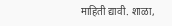माहिती द्यावी. शाळा,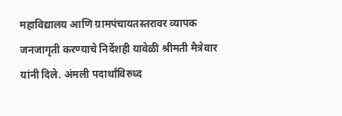महाविद्यालय आणि ग्रामपंचायतस्तरावर व्यापक जनजागृती करण्याचे निर्देशही यावेळी श्रीमती मैत्रेवार यांनी दिले. अंमली पदार्थांविरुध्द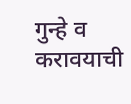गुन्हे व करावयाची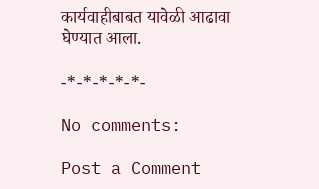कार्यवाहीबाबत यावेळी आढावा घेण्यात आला.

-*-*-*-*-*-

No comments:

Post a Comment